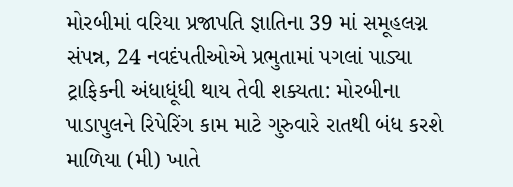મોરબીમાં વરિયા પ્રજાપતિ જ્ઞાતિના 39 માં સમૂહલગ્ન સંપન્ન, 24 નવદંપતીઓએ પ્રભુતામાં પગલાં પાડ્યા ટ્રાફિકની અંધાધૂંધી થાય તેવી શક્યતા: મોરબીના પાડાપુલને રિપેરિંગ કામ માટે ગુરુવારે રાતથી બંધ કરશે માળિયા (મી) ખાતે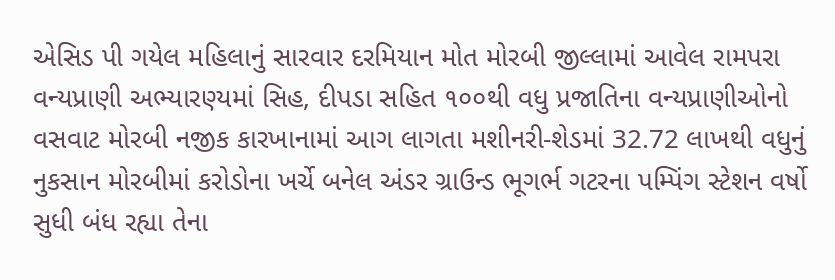એસિડ પી ગયેલ મહિલાનું સારવાર દરમિયાન મોત મોરબી જીલ્લામાં આવેલ રામપરા વન્યપ્રાણી અભ્યારણ્યમાં સિહ, દીપડા સહિત ૧૦૦થી વધુ પ્રજાતિના વન્યપ્રાણીઓનો વસવાટ મોરબી નજીક કારખાનામાં આગ લાગતા મશીનરી-શેડમાં 32.72 લાખથી વધુનું નુકસાન મોરબીમાં કરોડોના ખર્ચે બનેલ અંડર ગ્રાઉન્ડ ભૂગર્ભ ગટરના પમ્પિંગ સ્ટેશન વર્ષો સુધી બંધ રહ્યા તેના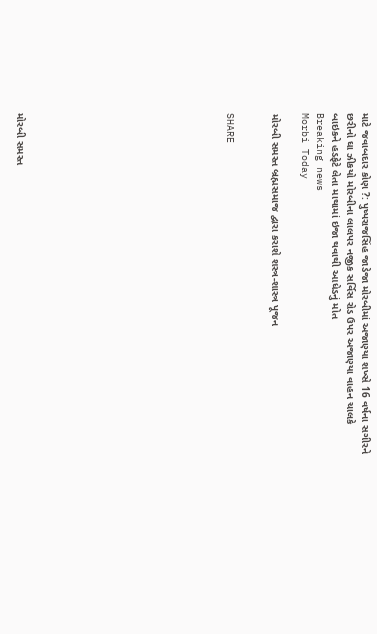માટે જવાબદાર કોણ ?: પુષ્પરાજસિંહ જાડેજા મોરબીમાં અજાણ્યા શખ્સે 16 વર્ષના સગીરને છરીનો ઘા ઝીકયો મોરબીના લાલપર નજીક સર્વિસ રોડ ઉપર અજાણ્યા વાહન ચાલકે બાઇકને હડફેટે લેતા માથામાં ઇજા થવાથી આધેડનું મોત
Breaking news
Morbi Today

મોરબી સમસ્ત બ્રહ્મસમાજ દ્વારા કરાશે શસ્ત્ર-શાસ્ત્ર પૂજન


SHARE













મોરબી સમસ્ત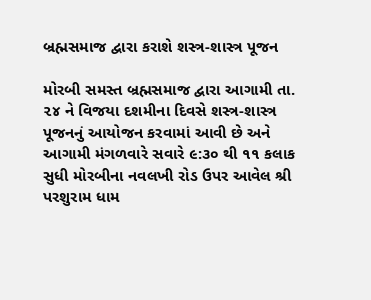બ્રહ્મસમાજ દ્વારા કરાશે શસ્ત્ર-શાસ્ત્ર પૂજન

મોરબી સમસ્ત બ્રહ્મસમાજ દ્વારા આગામી તા. ૨૪ ને વિજયા દશમીના દિવસે શસ્ત્ર-શાસ્ત્ર પૂજનનું આયોજન કરવામાં આવી છે અને આગામી મંગળવારે સવારે ૯:૩૦ થી ૧૧ કલાક સુધી મોરબીના નવલખી રોડ ઉપર આવેલ શ્રી પરશુરામ ધામ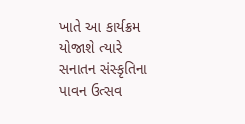ખાતે આ કાર્યક્રમ યોજાશે ત્યારે સનાતન સંસ્કૃતિના પાવન ઉત્સવ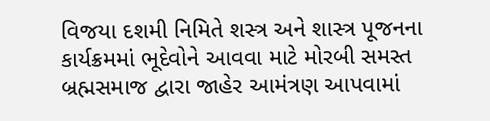વિજયા દશમી નિમિતે શસ્ત્ર અને શાસ્ત્ર પૂજનના કાર્યક્રમમાં ભૂદેવોને આવવા માટે મોરબી સમસ્ત બ્રહ્મસમાજ દ્વારા જાહેર આમંત્રણ આપવામાં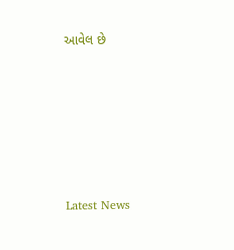આવેલ છે






Latest News